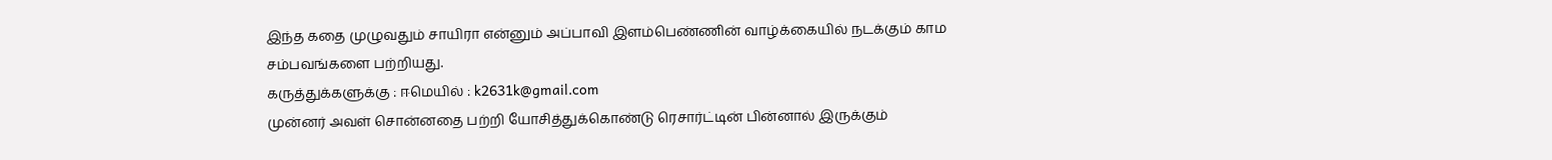இந்த கதை முழுவதும் சாயிரா என்னும் அப்பாவி இளம்பெண்ணின் வாழ்க்கையில் நடக்கும் காம சம்பவங்களை பற்றியது.
கருத்துக்களுக்கு : ஈமெயில் : k2631k@gmail.com
முன்னர் அவள் சொன்னதை பற்றி யோசித்துக்கொண்டு ரெசார்ட்டின் பின்னால் இருக்கும்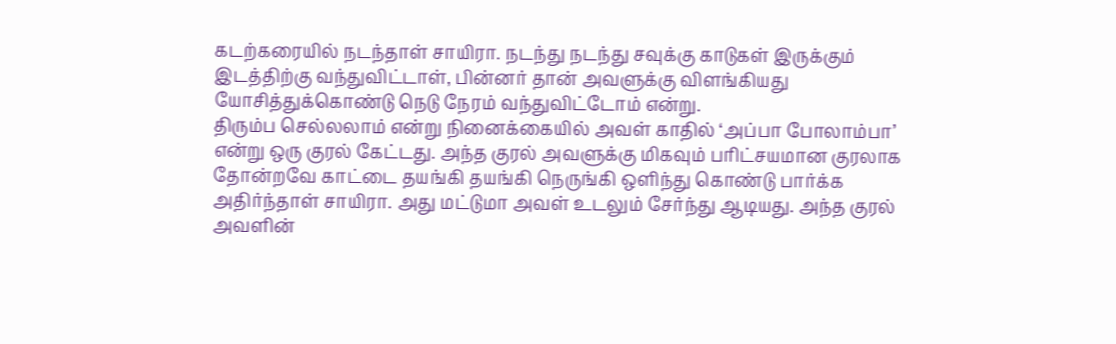கடற்கரையில் நடந்தாள் சாயிரா. நடந்து நடந்து சவுக்கு காடுகள் இருக்கும் இடத்திற்கு வந்துவிட்டாள், பின்னர் தான் அவளுக்கு விளங்கியது யோசித்துக்கொண்டு நெடு நேரம் வந்துவிட்டோம் என்று.
திரும்ப செல்லலாம் என்று நினைக்கையில் அவள் காதில் ‘அப்பா போலாம்பா’ என்று ஒரு குரல் கேட்டது. அந்த குரல் அவளுக்கு மிகவும் பரிட்சயமான குரலாக தோன்றவே காட்டை தயங்கி தயங்கி நெருங்கி ஒளிந்து கொண்டு பார்க்க அதிர்ந்தாள் சாயிரா. அது மட்டுமா அவள் உடலும் சேர்ந்து ஆடியது. அந்த குரல் அவளின்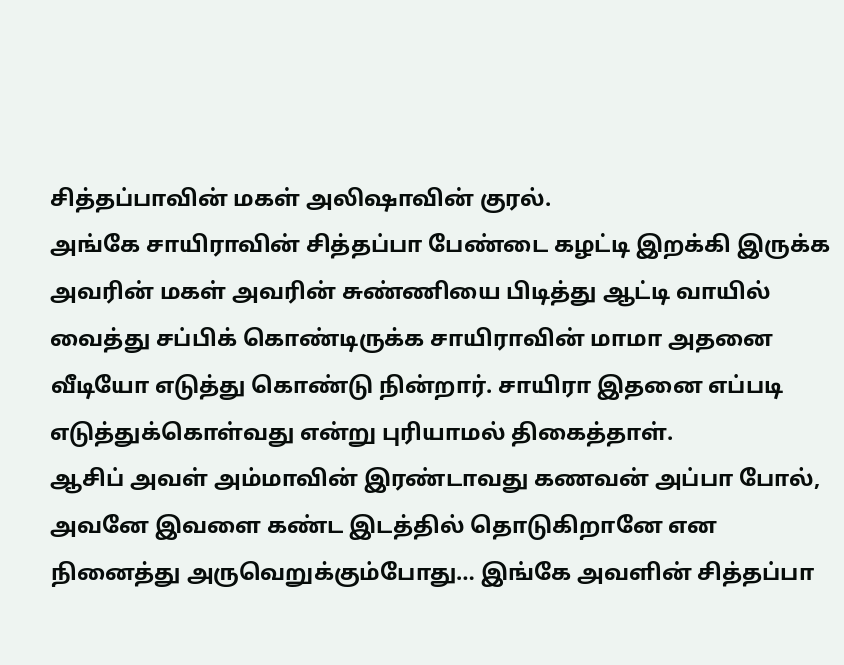சித்தப்பாவின் மகள் அலிஷாவின் குரல்.
அங்கே சாயிராவின் சித்தப்பா பேண்டை கழட்டி இறக்கி இருக்க அவரின் மகள் அவரின் சுண்ணியை பிடித்து ஆட்டி வாயில் வைத்து சப்பிக் கொண்டிருக்க சாயிராவின் மாமா அதனை வீடியோ எடுத்து கொண்டு நின்றார். சாயிரா இதனை எப்படி எடுத்துக்கொள்வது என்று புரியாமல் திகைத்தாள்.
ஆசிப் அவள் அம்மாவின் இரண்டாவது கணவன் அப்பா போல், அவனே இவளை கண்ட இடத்தில் தொடுகிறானே என நினைத்து அருவெறுக்கும்போது… இங்கே அவளின் சித்தப்பா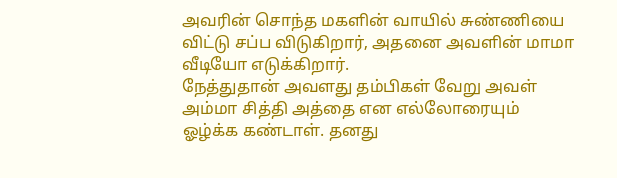அவரின் சொந்த மகளின் வாயில் சுண்ணியை விட்டு சப்ப விடுகிறார், அதனை அவளின் மாமா வீடியோ எடுக்கிறார்.
நேத்துதான் அவளது தம்பிகள் வேறு அவள் அம்மா சித்தி அத்தை என எல்லோரையும் ஓழ்க்க கண்டாள். தனது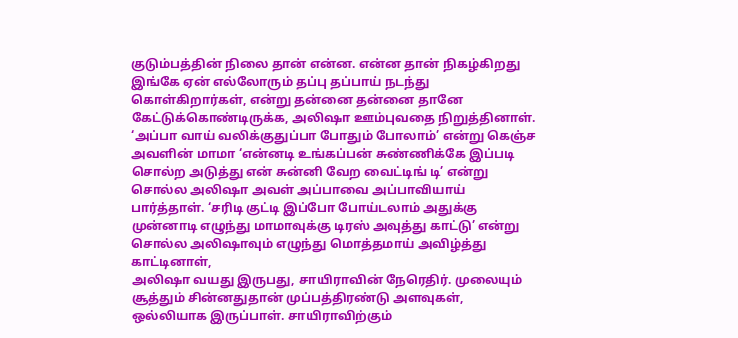குடும்பத்தின் நிலை தான் என்ன. என்ன தான் நிகழ்கிறது இங்கே ஏன் எல்லோரும் தப்பு தப்பாய் நடந்து கொள்கிறார்கள், என்று தன்னை தன்னை தானே கேட்டுக்கொண்டிருக்க, அலிஷா ஊம்புவதை நிறுத்தினாள்.
‘அப்பா வாய் வலிக்குதுப்பா போதும் போலாம்’ என்று கெஞ்ச அவளின் மாமா ‘என்னடி உங்கப்பன் சுண்ணிக்கே இப்படி சொல்ற அடுத்து என் சுன்னி வேற வைட்டிங் டி’ என்று சொல்ல அலிஷா அவள் அப்பாவை அப்பாவியாய் பார்த்தாள். ‘சரிடி குட்டி இப்போ போய்டலாம் அதுக்கு முன்னாடி எழுந்து மாமாவுக்கு டிரஸ் அவுத்து காட்டு’ என்று சொல்ல அலிஷாவும் எழுந்து மொத்தமாய் அவிழ்த்து காட்டினாள்,
அலிஷா வயது இருபது, சாயிராவின் நேரெதிர். முலையும் சூத்தும் சின்னதுதான் முப்பத்திரண்டு அளவுகள், ஒல்லியாக இருப்பாள். சாயிராவிற்கும்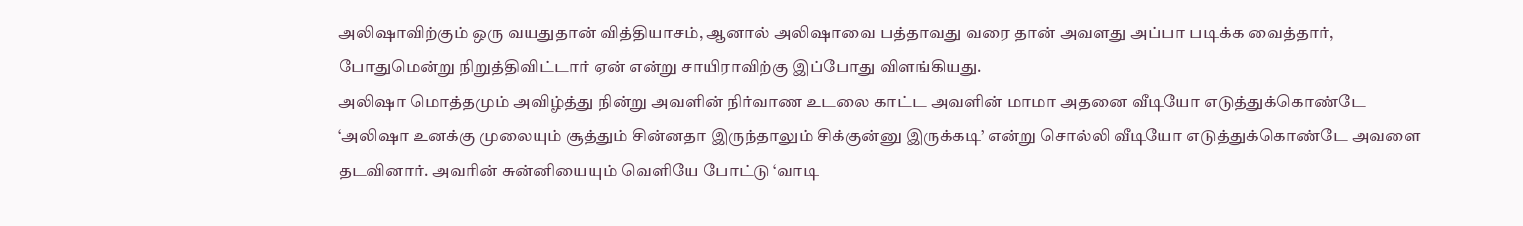அலிஷாவிற்கும் ஒரு வயதுதான் வித்தியாசம், ஆனால் அலிஷாவை பத்தாவது வரை தான் அவளது அப்பா படிக்க வைத்தார், போதுமென்று நிறுத்திவிட்டார் ஏன் என்று சாயிராவிற்கு இப்போது விளங்கியது.
அலிஷா மொத்தமும் அவிழ்த்து நின்று அவளின் நிர்வாண உடலை காட்ட அவளின் மாமா அதனை வீடியோ எடுத்துக்கொண்டே ‘அலிஷா உனக்கு முலையும் சூத்தும் சின்னதா இருந்தாலும் சிக்குன்னு இருக்கடி’ என்று சொல்லி வீடியோ எடுத்துக்கொண்டே அவளை தடவினார். அவரின் சுன்னியையும் வெளியே போட்டு ‘வாடி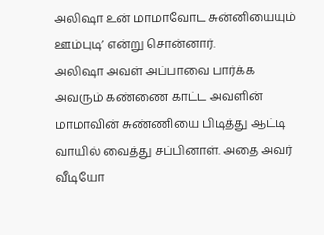அலிஷா உன் மாமாவோட சுன்னியையும் ஊம்புடி’ என்று சொன்னார்.
அலிஷா அவள் அப்பாவை பார்க்க அவரும் கண்ணை காட்ட அவளின் மாமாவின் சுண்ணியை பிடித்து ஆட்டி வாயில் வைத்து சப்பினாள். அதை அவர் வீடியோ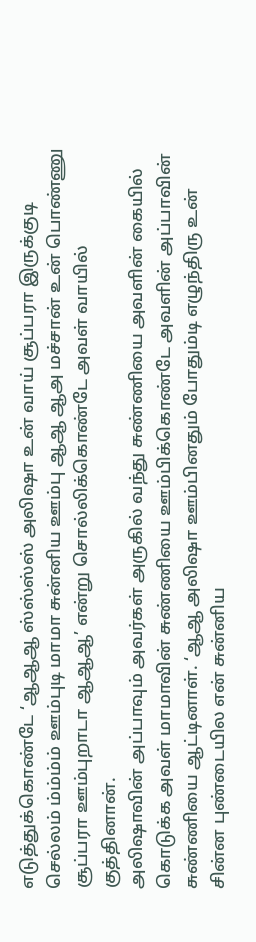எடுத்துக்கொண்டே ‘ஆஆஆ ஸ்ஸ்ஸ்ஸ் அலிஷா உன் வாய் சூப்பரா இருக்குடி செல்லம் ம்ம்ம்ம் ஊம்புடி மாமா சுன்னிய ஊம்பு ஆஆ ஆஅ மச்சான் உன் பொண்ணு சூப்பரா ஊம்புறாடா ஆஆஆ’ என்று சொல்லிக்கொண்டே அவள் வாயில் குத்தினான்.
அலிஷாவின் அப்பாவும் அவர்கள் அருகில் வந்து சுண்ணியை அவளின் கையில் கொடுக்க அவள் மாமாவின் சுண்ணியை ஊம்பிக்கொண்டே அவளின் அப்பாவின் சுண்ணியை ஆட்டினாள். ‘ஆஆ அலிஷா ஊம்பினதும் போதும்டி எழுந்திரு உன் சின்ன புண்டையில என் சுன்னிய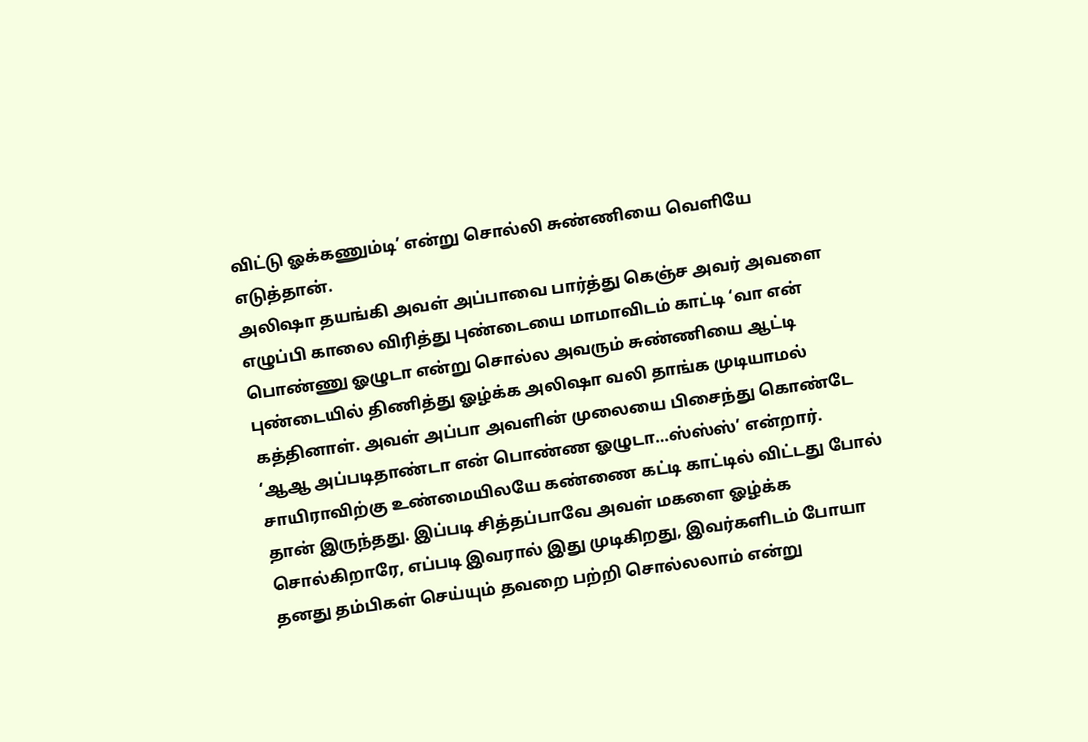விட்டு ஓக்கணும்டி’ என்று சொல்லி சுண்ணியை வெளியே எடுத்தான்.
அலிஷா தயங்கி அவள் அப்பாவை பார்த்து கெஞ்ச அவர் அவளை எழுப்பி காலை விரித்து புண்டையை மாமாவிடம் காட்டி ‘வா என் பொண்ணு ஓழுடா என்று சொல்ல அவரும் சுண்ணியை ஆட்டி புண்டையில் திணித்து ஓழ்க்க அலிஷா வலி தாங்க முடியாமல் கத்தினாள். அவள் அப்பா அவளின் முலையை பிசைந்து கொண்டே ‘ஆஆ அப்படிதாண்டா என் பொண்ண ஓழுடா…ஸ்ஸ்ஸ்’ என்றார்.
சாயிராவிற்கு உண்மையிலயே கண்ணை கட்டி காட்டில் விட்டது போல் தான் இருந்தது. இப்படி சித்தப்பாவே அவள் மகளை ஓழ்க்க சொல்கிறாரே, எப்படி இவரால் இது முடிகிறது, இவர்களிடம் போயா தனது தம்பிகள் செய்யும் தவறை பற்றி சொல்லலாம் என்று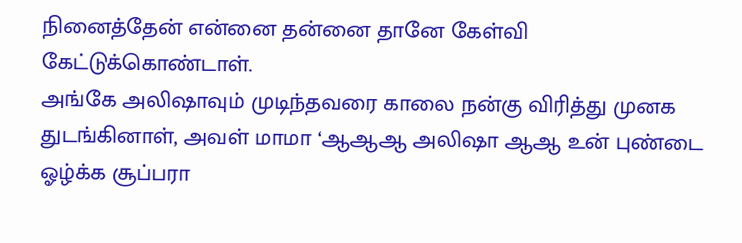நினைத்தேன் என்னை தன்னை தானே கேள்வி கேட்டுக்கொண்டாள்.
அங்கே அலிஷாவும் முடிந்தவரை காலை நன்கு விரித்து முனக துடங்கினாள், அவள் மாமா ‘ஆஆஆ அலிஷா ஆஆ உன் புண்டை ஓழ்க்க சூப்பரா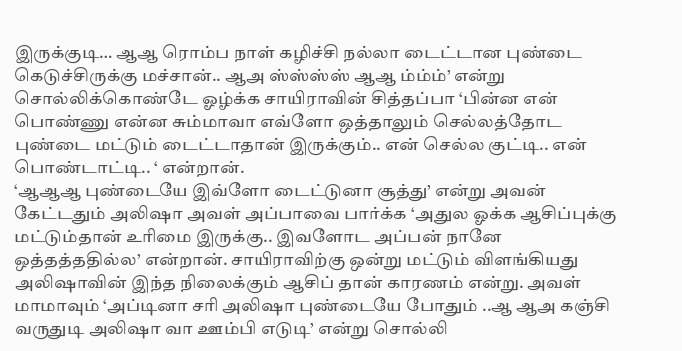இருக்குடி… ஆஆ ரொம்ப நாள் கழிச்சி நல்லா டைட்டான புண்டை கெடுச்சிருக்கு மச்சான்.. ஆஅ ஸ்ஸ்ஸ்ஸ் ஆஆ ம்ம்ம்’ என்று சொல்லிக்கொண்டே ஓழ்க்க சாயிராவின் சித்தப்பா ‘பின்ன என் பொண்ணு என்ன சும்மாவா எவ்ளோ ஒத்தாலும் செல்லத்தோட புண்டை மட்டும் டைட்டாதான் இருக்கும்.. என் செல்ல குட்டி.. என் பொண்டாட்டி.. ‘ என்றான்.
‘ஆஆஆ புண்டையே இவ்ளோ டைட்டுனா சூத்து’ என்று அவன் கேட்டதும் அலிஷா அவள் அப்பாவை பார்க்க ‘அதுல ஓக்க ஆசிப்புக்கு மட்டும்தான் உரிமை இருக்கு.. இவளோட அப்பன் நானே ஒத்தத்ததில்ல’ என்றான். சாயிராவிற்கு ஒன்று மட்டும் விளங்கியது அலிஷாவின் இந்த நிலைக்கும் ஆசிப் தான் காரணம் என்று. அவள் மாமாவும் ‘அப்டினா சரி அலிஷா புண்டையே போதும் ..ஆ ஆஅ கஞ்சி வருதுடி அலிஷா வா ஊம்பி எடுடி’ என்று சொல்லி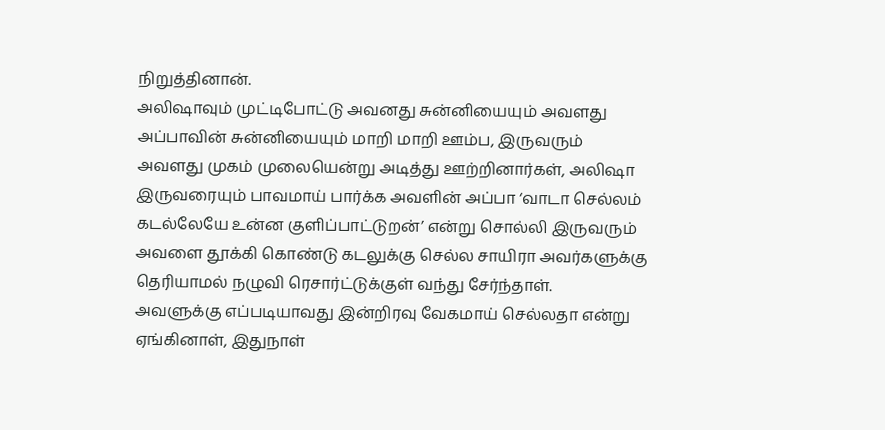நிறுத்தினான்.
அலிஷாவும் முட்டிபோட்டு அவனது சுன்னியையும் அவளது அப்பாவின் சுன்னியையும் மாறி மாறி ஊம்ப, இருவரும் அவளது முகம் முலையென்று அடித்து ஊற்றினார்கள், அலிஷா இருவரையும் பாவமாய் பார்க்க அவளின் அப்பா ‘வாடா செல்லம் கடல்லேயே உன்ன குளிப்பாட்டுறன்’ என்று சொல்லி இருவரும் அவளை தூக்கி கொண்டு கடலுக்கு செல்ல சாயிரா அவர்களுக்கு தெரியாமல் நழுவி ரெசார்ட்டுக்குள் வந்து சேர்ந்தாள்.
அவளுக்கு எப்படியாவது இன்றிரவு வேகமாய் செல்லதா என்று ஏங்கினாள், இதுநாள்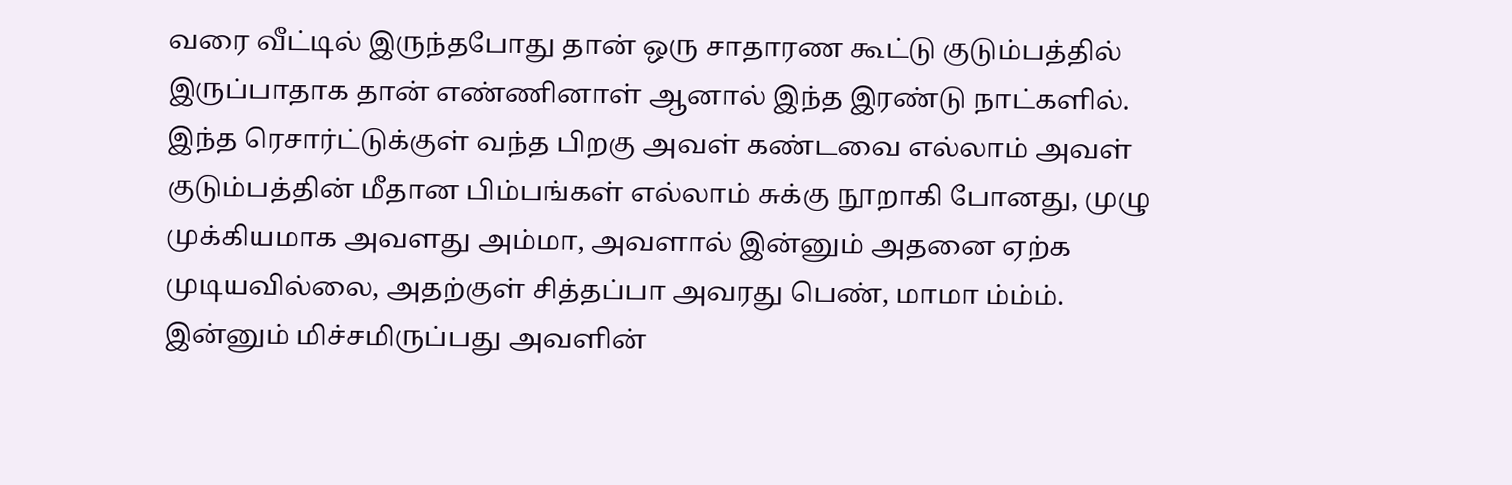வரை வீட்டில் இருந்தபோது தான் ஒரு சாதாரண கூட்டு குடும்பத்தில் இருப்பாதாக தான் எண்ணினாள் ஆனால் இந்த இரண்டு நாட்களில்.
இந்த ரெசார்ட்டுக்குள் வந்த பிறகு அவள் கண்டவை எல்லாம் அவள் குடும்பத்தின் மீதான பிம்பங்கள் எல்லாம் சுக்கு நூறாகி போனது, முழு முக்கியமாக அவளது அம்மா, அவளால் இன்னும் அதனை ஏற்க முடியவில்லை, அதற்குள் சித்தப்பா அவரது பெண், மாமா ம்ம்ம்.
இன்னும் மிச்சமிருப்பது அவளின்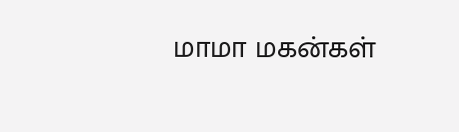மாமா மகன்கள்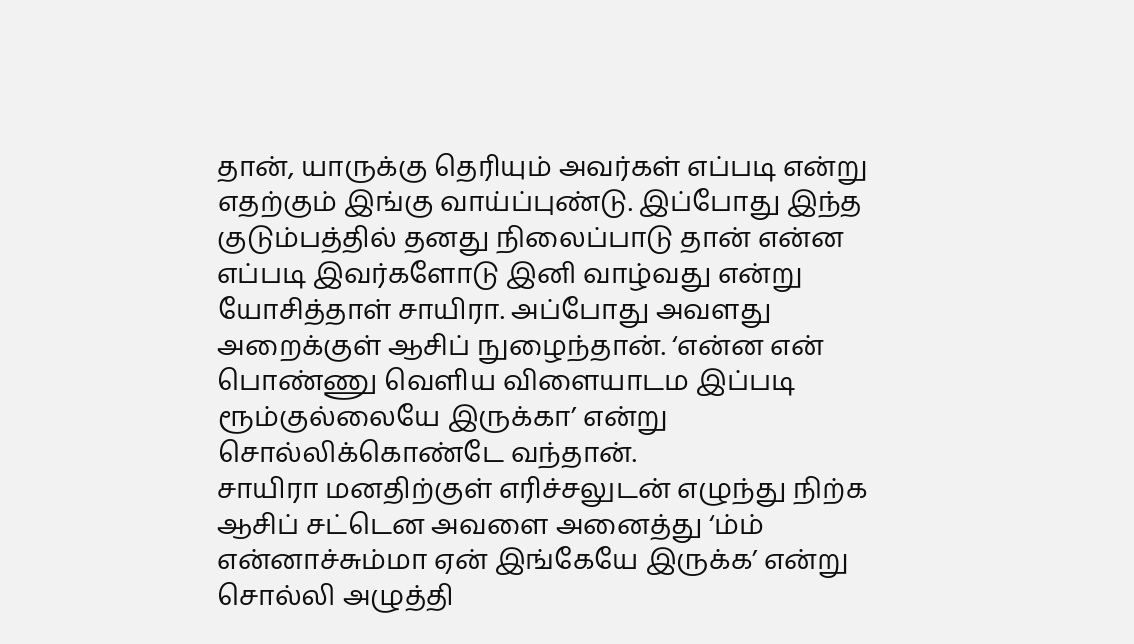தான், யாருக்கு தெரியும் அவர்கள் எப்படி என்று எதற்கும் இங்கு வாய்ப்புண்டு. இப்போது இந்த குடும்பத்தில் தனது நிலைப்பாடு தான் என்ன எப்படி இவர்களோடு இனி வாழ்வது என்று யோசித்தாள் சாயிரா. அப்போது அவளது அறைக்குள் ஆசிப் நுழைந்தான். ‘என்ன என் பொண்ணு வெளிய விளையாடம இப்படி ரூம்குல்லையே இருக்கா’ என்று சொல்லிக்கொண்டே வந்தான்.
சாயிரா மனதிற்குள் எரிச்சலுடன் எழுந்து நிற்க ஆசிப் சட்டென அவளை அனைத்து ‘ம்ம் என்னாச்சும்மா ஏன் இங்கேயே இருக்க’ என்று சொல்லி அழுத்தி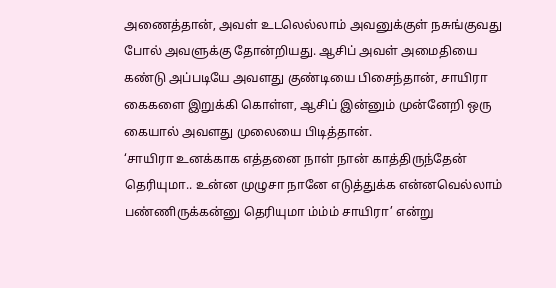அணைத்தான், அவள் உடலெல்லாம் அவனுக்குள் நசுங்குவது போல் அவளுக்கு தோன்றியது. ஆசிப் அவள் அமைதியை கண்டு அப்படியே அவளது குண்டியை பிசைந்தான், சாயிரா கைகளை இறுக்கி கொள்ள, ஆசிப் இன்னும் முன்னேறி ஒரு கையால் அவளது முலையை பிடித்தான்.
‘சாயிரா உனக்காக எத்தனை நாள் நான் காத்திருந்தேன் தெரியுமா.. உன்ன முழுசா நானே எடுத்துக்க என்னவெல்லாம் பண்ணிருக்கன்னு தெரியுமா ம்ம்ம் சாயிரா’ என்று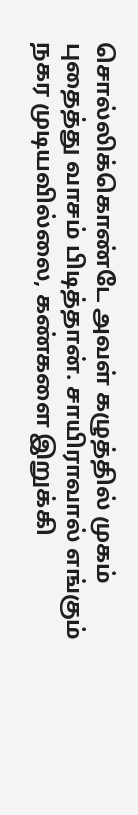சொல்லிக்கொண்டே அவள் கழுத்தில் முகம் புதைத்து வாசம் பிடித்தான். சாயிராவால் எங்கும் நகர முடியவில்லை, கண்களை இறுக்கி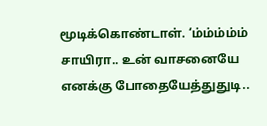மூடிக்கொண்டாள். ‘ம்ம்ம்ம்ம் சாயிரா.. உன் வாசனையே எனக்கு போதையேத்துதுடி..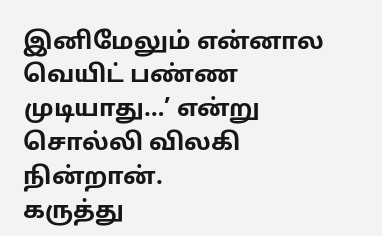இனிமேலும் என்னால வெயிட் பண்ண முடியாது…’ என்று சொல்லி விலகி நின்றான்.
கருத்து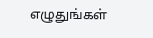எழுதுங்கள்